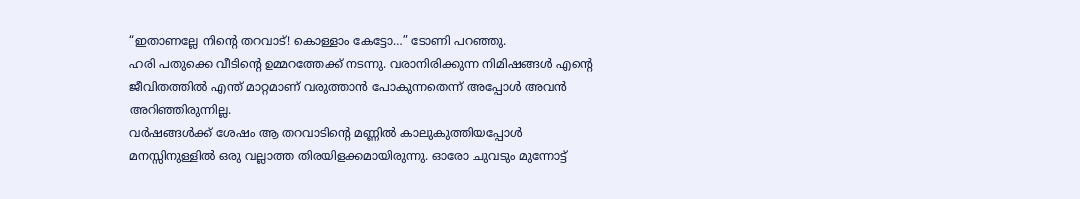“ഇതാണല്ലേ നിന്റെ തറവാട്! കൊള്ളാം കേട്ടോ…” ടോണി പറഞ്ഞു.
ഹരി പതുക്കെ വീടിന്റെ ഉമ്മറത്തേക്ക് നടന്നു. വരാനിരിക്കുന്ന നിമിഷങ്ങൾ എന്റെ ജീവിതത്തിൽ എന്ത് മാറ്റമാണ് വരുത്താൻ പോകുന്നതെന്ന് അപ്പോൾ അവൻ അറിഞ്ഞിരുന്നില്ല.
വർഷങ്ങൾക്ക് ശേഷം ആ തറവാടിന്റെ മണ്ണിൽ കാലുകുത്തിയപ്പോൾ മനസ്സിനുള്ളിൽ ഒരു വല്ലാത്ത തിരയിളക്കമായിരുന്നു. ഓരോ ചുവടും മുന്നോട്ട്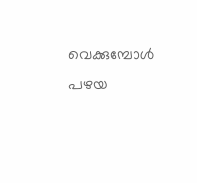വെക്കുമ്പോൾ പഴയ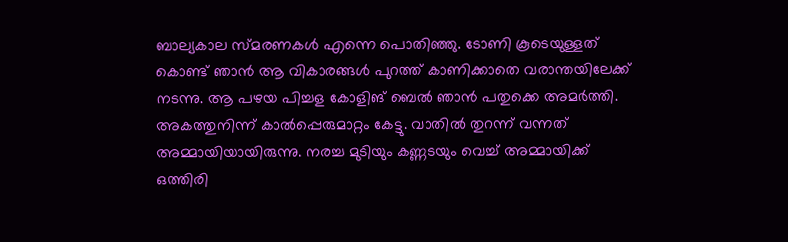ബാല്യകാല സ്മരണകൾ എന്നെ പൊതിഞ്ഞു. ടോണി കൂടെയുള്ളത് കൊണ്ട് ഞാൻ ആ വികാരങ്ങൾ പുറത്ത് കാണിക്കാതെ വരാന്തയിലേക്ക് നടന്നു. ആ പഴയ പിച്ചള കോളിങ് ബെൽ ഞാൻ പതുക്കെ അമർത്തി.
അകത്തുനിന്ന് കാൽപ്പെരുമാറ്റം കേട്ടു. വാതിൽ തുറന്ന് വന്നത് അമ്മായിയായിരുന്നു. നരച്ച മുടിയും കണ്ണടയും വെച്ച് അമ്മായിക്ക് ഒത്തിരി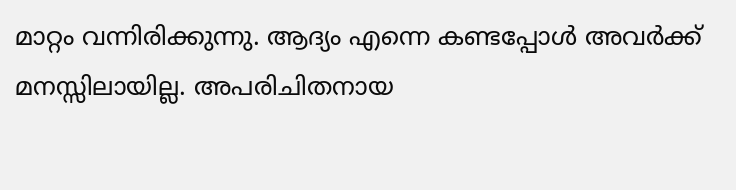മാറ്റം വന്നിരിക്കുന്നു. ആദ്യം എന്നെ കണ്ടപ്പോൾ അവർക്ക് മനസ്സിലായില്ല. അപരിചിതനായ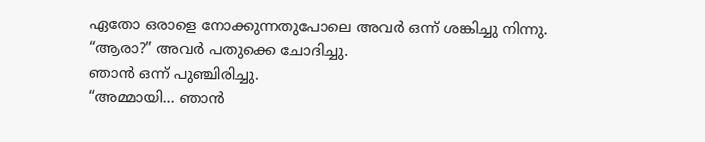ഏതോ ഒരാളെ നോക്കുന്നതുപോലെ അവർ ഒന്ന് ശങ്കിച്ചു നിന്നു.
“ആരാ?” അവർ പതുക്കെ ചോദിച്ചു.
ഞാൻ ഒന്ന് പുഞ്ചിരിച്ചു.
“അമ്മായി… ഞാൻ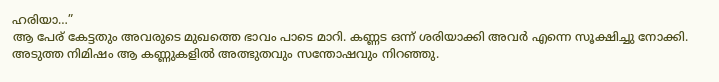ഹരിയാ…”
ആ പേര് കേട്ടതും അവരുടെ മുഖത്തെ ഭാവം പാടെ മാറി. കണ്ണട ഒന്ന് ശരിയാക്കി അവർ എന്നെ സൂക്ഷിച്ചു നോക്കി. അടുത്ത നിമിഷം ആ കണ്ണുകളിൽ അത്ഭുതവും സന്തോഷവും നിറഞ്ഞു.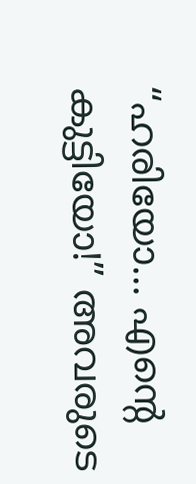“ഹരിയോ… എന്റെ കുട്ടിയോ!” അവരുടെ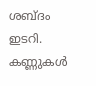ശബ്ദം ഇടറി. കണ്ണുകൾ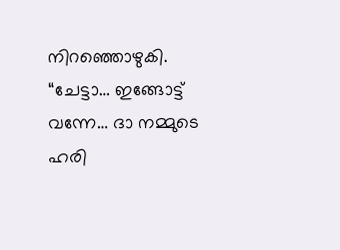നിറഞ്ഞൊഴുകി.
“ചേട്ടാ… ഇങ്ങോട്ട് വന്നേ… ദാ നമ്മുടെ ഹരി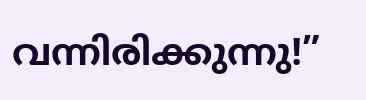വന്നിരിക്കുന്നു!”